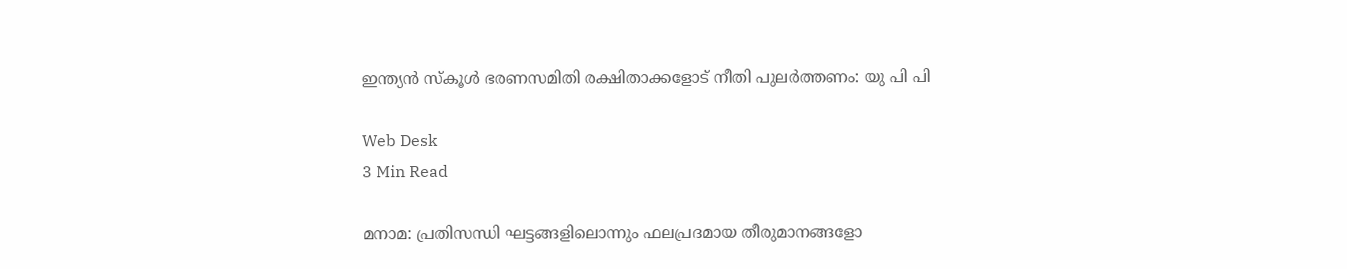ഇന്ത്യന്‍ സ്‌കൂള്‍ ഭരണസമിതി രക്ഷിതാക്കളോട് നീതി പുലര്‍ത്തണം: യു പി പി

Web Desk
3 Min Read

മനാമ: പ്രതിസന്ധി ഘട്ടങ്ങളിലൊന്നും ഫലപ്രദമായ തീരുമാനങ്ങളോ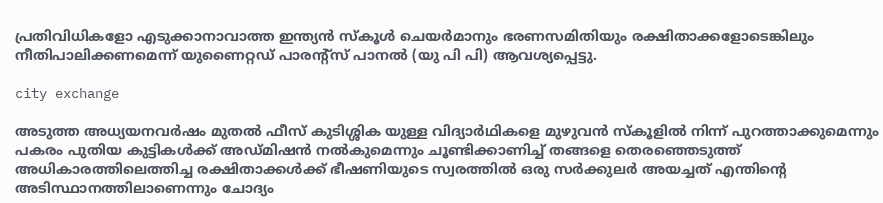പ്രതിവിധികളോ എടുക്കാനാവാത്ത ഇന്ത്യന്‍ സ്‌കൂള്‍ ചെയര്‍മാനും ഭരണസമിതിയും രക്ഷിതാക്കളോടെങ്കിലും നീതിപാലിക്കണമെന്ന് യുണൈറ്റഡ് പാരന്റ്‌സ് പാനല്‍ (യു പി പി) ആവശ്യപ്പെട്ടു.

city exchange

അടുത്ത അധ്യയനവര്‍ഷം മുതല്‍ ഫീസ് കുടിശ്ശിക യുള്ള വിദ്യാര്‍ഥികളെ മുഴുവന്‍ സ്‌കൂളില്‍ നിന്ന് പുറത്താക്കുമെന്നും പകരം പുതിയ കുട്ടികള്‍ക്ക് അഡ്മിഷന്‍ നല്‍കുമെന്നും ചൂണ്ടിക്കാണിച്ച് തങ്ങളെ തെരഞ്ഞെടുത്ത് അധികാരത്തിലെത്തിച്ച രക്ഷിതാക്കള്‍ക്ക് ഭീഷണിയുടെ സ്വരത്തില്‍ ഒരു സര്‍ക്കുലര്‍ അയച്ചത് എന്തിന്റെ അടിസ്ഥാനത്തിലാണെന്നും ചോദ്യം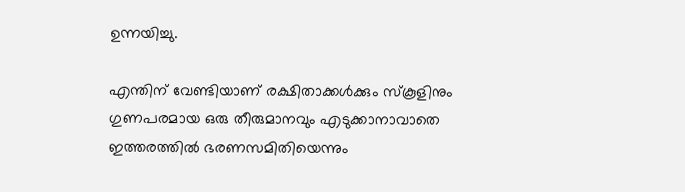ഉന്നയിച്ചു.

എന്തിന് വേണ്ടിയാണ് രക്ഷിതാക്കള്‍ക്കും സ്‌കൂളിനും ഗുണപരമായ ഒരു തീരുമാനവും എടുക്കാനാവാതെ ഇത്തരത്തില്‍ ഭരണസമിതിയെന്നും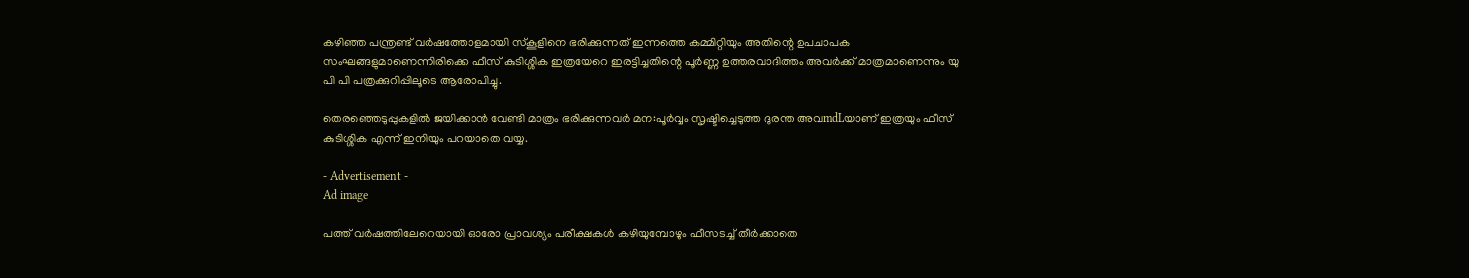കഴിഞ്ഞ പന്ത്രണ്ട് വര്‍ഷത്തോളമായി സ്‌കൂളിനെ ഭരിക്കുന്നത് ഇന്നത്തെ കമ്മിറ്റിയും അതിന്റെ ഉപചാപക സംഘങ്ങളുമാണെന്നിരിക്കെ ഫീസ് കുടിശ്ശിക ഇത്രയേറെ ഇരട്ടിച്ചതിന്റെ പൂര്‍ണ്ണ ഉത്തരവാദിത്തം അവര്‍ക്ക് മാത്രമാണെന്നും യു പി പി പത്രക്കുറിപ്പിലൂടെ ആരോപിച്ചു.

തെരഞ്ഞെടുപ്പുകളില്‍ ജയിക്കാന്‍ വേണ്ടി മാത്രം ഭരിക്കുന്നവര്‍ മന:പൂര്‍വ്വം സൃഷ്ടിച്ചെടുത്ത ദുരന്ത അവmdLയാണ് ഇത്രയും ഫീസ് കുടിശ്ശിക എന്ന് ഇനിയും പറയാതെ വയ്യ.

- Advertisement -
Ad image

പത്ത് വര്‍ഷത്തിലേറെയായി ഓരോ പ്രാവശ്യം പരീക്ഷകള്‍ കഴിയുമ്പോഴും ഫീസടച്ച് തീര്‍ക്കാതെ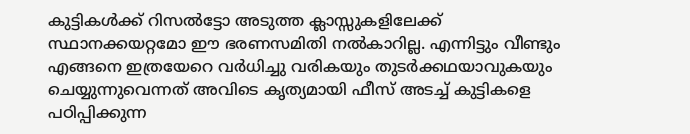കുട്ടികള്‍ക്ക് റിസല്‍ട്ടോ അടുത്ത ക്ലാസ്സുകളിലേക്ക് സ്ഥാനക്കയറ്റമോ ഈ ഭരണസമിതി നല്‍കാറില്ല. എന്നിട്ടും വീണ്ടും എങ്ങനെ ഇത്രയേറെ വര്‍ധിച്ചു വരികയും തുടര്‍ക്കഥയാവുകയും ചെയ്യുന്നുവെന്നത് അവിടെ കൃത്യമായി ഫീസ് അടച്ച് കുട്ടികളെ പഠിപ്പിക്കുന്ന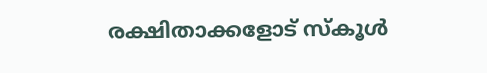രക്ഷിതാക്കളോട് സ്‌കൂള്‍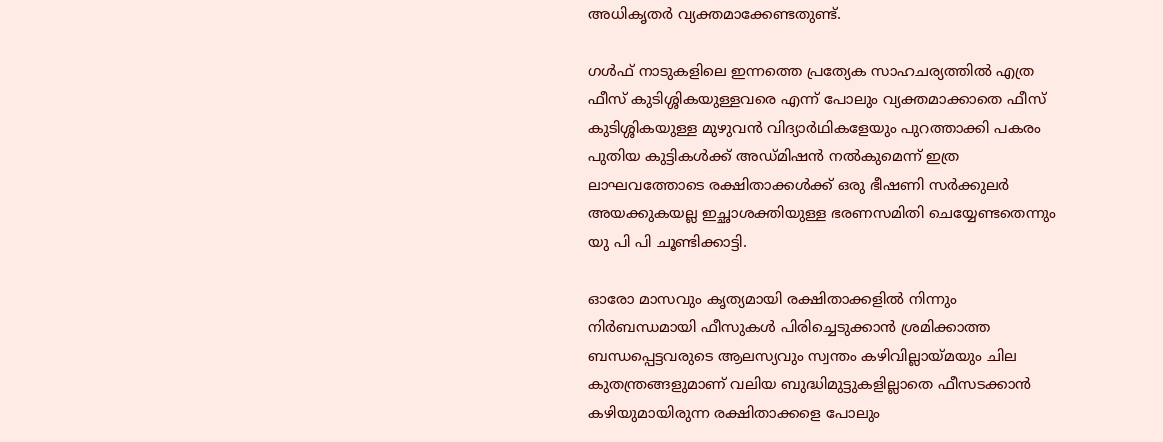അധികൃതര്‍ വ്യക്തമാക്കേണ്ടതുണ്ട്.

ഗള്‍ഫ് നാടുകളിലെ ഇന്നത്തെ പ്രത്യേക സാഹചര്യത്തില്‍ എത്ര ഫീസ് കുടിശ്ശികയുള്ളവരെ എന്ന് പോലും വ്യക്തമാക്കാതെ ഫീസ് കുടിശ്ശികയുള്ള മുഴുവന്‍ വിദ്യാര്‍ഥികളേയും പുറത്താക്കി പകരം പുതിയ കുട്ടികള്‍ക്ക് അഡ്മിഷന്‍ നല്‍കുമെന്ന് ഇത്ര ലാഘവത്തോടെ രക്ഷിതാക്കള്‍ക്ക് ഒരു ഭീഷണി സര്‍ക്കുലര്‍ അയക്കുകയല്ല ഇച്ഛാശക്തിയുള്ള ഭരണസമിതി ചെയ്യേണ്ടതെന്നും യു പി പി ചൂണ്ടിക്കാട്ടി.

ഓരോ മാസവും കൃത്യമായി രക്ഷിതാക്കളില്‍ നിന്നും നിര്‍ബന്ധമായി ഫീസുകള്‍ പിരിച്ചെടുക്കാന്‍ ശ്രമിക്കാത്ത ബന്ധപ്പെട്ടവരുടെ ആലസ്യവും സ്വന്തം കഴിവില്ലായ്മയും ചില കുതന്ത്രങ്ങളുമാണ് വലിയ ബുദ്ധിമുട്ടുകളില്ലാതെ ഫീസടക്കാന്‍ കഴിയുമായിരുന്ന രക്ഷിതാക്കളെ പോലും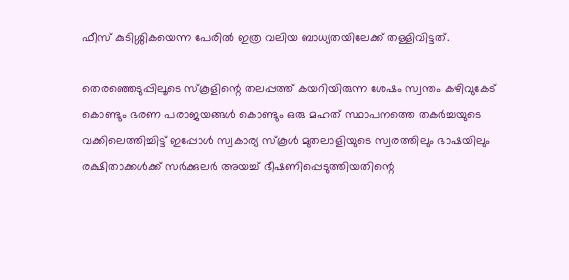ഫീസ് കുടിശ്ശികയെന്ന പേരില്‍ ഇത്ര വലിയ ബാധ്യതയിലേക്ക് തള്ളിവിട്ടത്.

തെരഞ്ഞെടുപ്പിലൂടെ സ്‌കൂളിന്റെ തലപ്പത്ത് കയറിയിരുന്ന ശേഷം സ്വന്തം കഴിവുകേട് കൊണ്ടും ഭരണ പരാജയങ്ങള്‍ കൊണ്ടും ഒരു മഹത് സ്ഥാപനത്തെ തകര്‍ച്ചയുടെ വക്കിലെത്തിച്ചിട്ട് ഇപ്പോള്‍ സ്വകാര്യ സ്‌കൂള്‍ മുതലാളിയുടെ സ്വരത്തിലും ഭാഷയിലും രക്ഷിതാക്കള്‍ക്ക് സര്‍ക്കുലര്‍ അയച്ച് ഭീഷണിപ്പെടുത്തിയതിന്റെ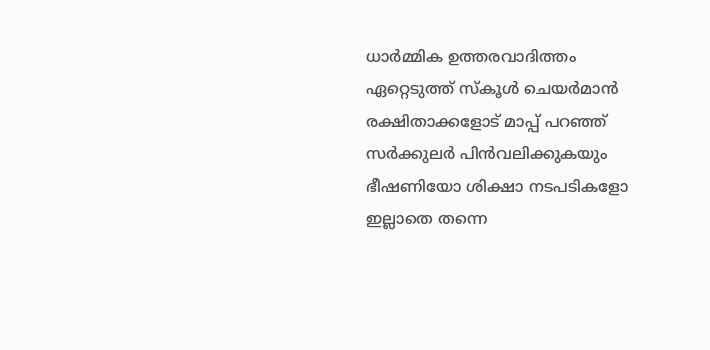ധാര്‍മ്മിക ഉത്തരവാദിത്തം ഏറ്റെടുത്ത് സ്‌കൂള്‍ ചെയര്‍മാന്‍ രക്ഷിതാക്കളോട് മാപ്പ് പറഞ്ഞ് സര്‍ക്കുലര്‍ പിന്‍വലിക്കുകയും ഭീഷണിയോ ശിക്ഷാ നടപടികളോ ഇല്ലാതെ തന്നെ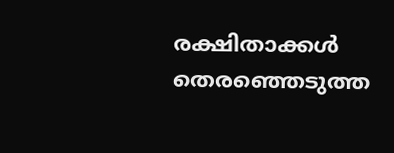രക്ഷിതാക്കള്‍ തെരഞ്ഞെടുത്ത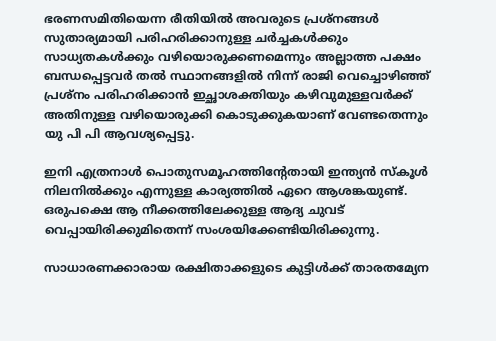ഭരണസമിതിയെന്ന രീതിയില്‍ അവരുടെ പ്രശ്‌നങ്ങള്‍ സുതാര്യമായി പരിഹരിക്കാനുള്ള ചര്‍ച്ചകള്‍ക്കും സാധ്യതകള്‍ക്കും വഴിയൊരുക്കണമെന്നും അല്ലാത്ത പക്ഷം ബന്ധപ്പെട്ടവര്‍ തല്‍ സ്ഥാനങ്ങളില്‍ നിന്ന് രാജി വെച്ചൊഴിഞ്ഞ് പ്രശ്‌നം പരിഹരിക്കാന്‍ ഇച്ഛാശക്തിയും കഴിവുമുള്ളവര്‍ക്ക് അതിനുള്ള വഴിയൊരുക്കി കൊടുക്കുകയാണ് വേണ്ടതെന്നും യു പി പി ആവശ്യപ്പെട്ടു.

ഇനി എത്രനാള്‍ പൊതുസമൂഹത്തിന്റേതായി ഇന്ത്യന്‍ സ്‌കൂള്‍ നിലനില്‍ക്കും എന്നുള്ള കാര്യത്തില്‍ ഏറെ ആശങ്കയുണ്ട്. ഒരുപക്ഷെ ആ നീക്കത്തിലേക്കുള്ള ആദ്യ ചുവട് വെപ്പായിരിക്കുമിതെന്ന് സംശയിക്കേണ്ടിയിരിക്കുന്നു.

സാധാരണക്കാരായ രക്ഷിതാക്കളുടെ കുട്ടിള്‍ക്ക് താരതമ്യേന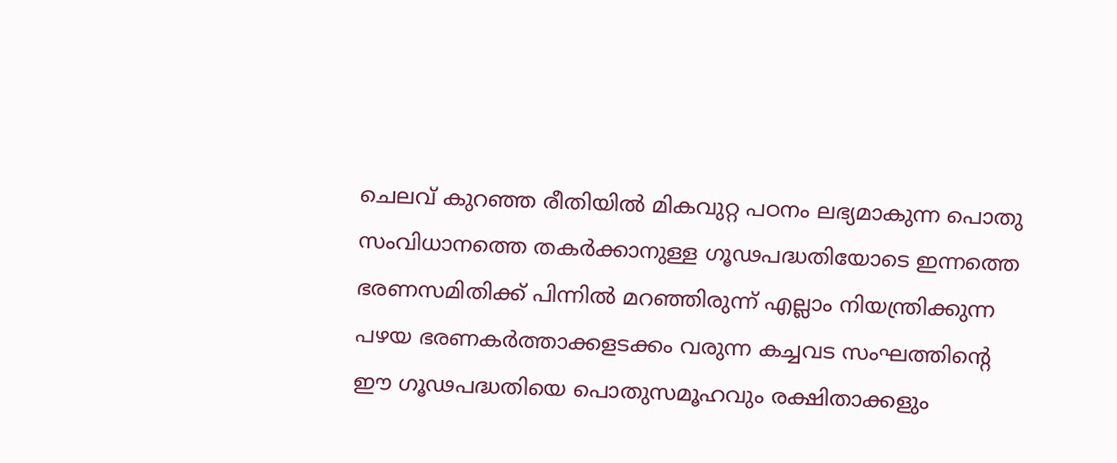ചെലവ് കുറഞ്ഞ രീതിയില്‍ മികവുറ്റ പഠനം ലഭ്യമാകുന്ന പൊതു സംവിധാനത്തെ തകര്‍ക്കാനുള്ള ഗൂഢപദ്ധതിയോടെ ഇന്നത്തെ ഭരണസമിതിക്ക് പിന്നില്‍ മറഞ്ഞിരുന്ന് എല്ലാം നിയന്ത്രിക്കുന്ന പഴയ ഭരണകര്‍ത്താക്കളടക്കം വരുന്ന കച്ചവട സംഘത്തിന്റെ ഈ ഗൂഢപദ്ധതിയെ പൊതുസമൂഹവും രക്ഷിതാക്കളും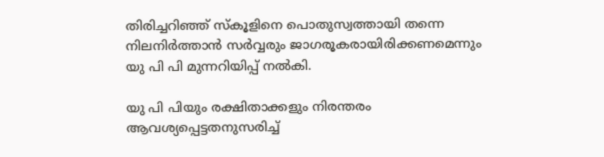തിരിച്ചറിഞ്ഞ് സ്‌കൂളിനെ പൊതുസ്വത്തായി തന്നെ നിലനിര്‍ത്താന്‍ സര്‍വ്വരും ജാഗരൂകരായിരിക്കണമെന്നും യു പി പി മുന്നറിയിപ്പ് നല്‍കി.

യു പി പിയും രക്ഷിതാക്കളും നിരന്തരം ആവശ്യപ്പെട്ടതനുസരിച്ച്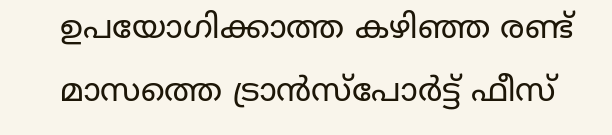ഉപയോഗിക്കാത്ത കഴിഞ്ഞ രണ്ട് മാസത്തെ ട്രാന്‍സ്‌പോര്‍ട്ട് ഫീസ്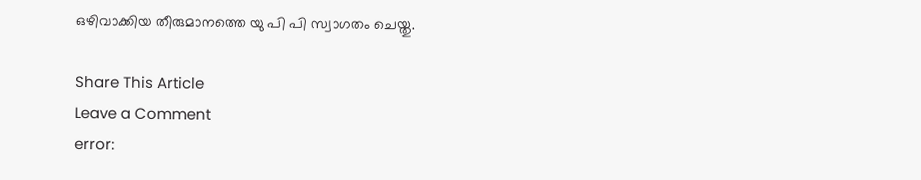ഒഴിവാക്കിയ തീരുമാനത്തെ യു പി പി സ്വാഗതം ചെയ്തു.

Share This Article
Leave a Comment
error: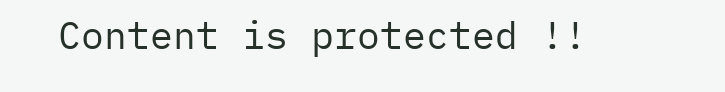Content is protected !!